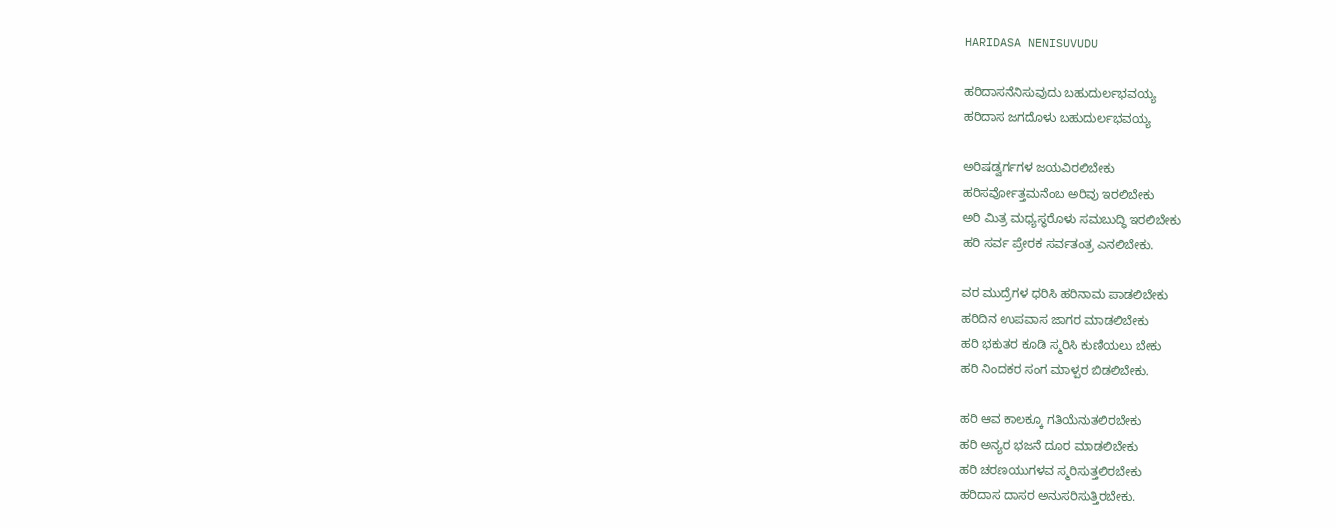HARIDASA NENISUVUDU

ಹರಿದಾಸನೆನಿಸುವುದು ಬಹುದುರ್ಲಭವಯ್ಯ
ಹರಿದಾಸ ಜಗದೊಳು ಬಹುದುರ್ಲಭವಯ್ಯ

ಅರಿಷಡ್ವರ್ಗಗಳ ಜಯವಿರಲಿಬೇಕು
ಹರಿಸರ್ವೋತ್ತಮನೆಂಬ ಅರಿವು ಇರಲಿಬೇಕು
ಅರಿ ಮಿತ್ರ ಮಧ್ಯಸ್ಥರೊಳು ಸಮಬುದ್ಧಿ ಇರಲಿಬೇಕು
ಹರಿ ಸರ್ವ ಪ್ರೇರಕ ಸರ್ವತಂತ್ರ ಎನಲಿಬೇಕು.

ವರ ಮುದ್ರೆಗಳ ಧರಿಸಿ ಹರಿನಾಮ ಪಾಡಲಿಬೇಕು
ಹರಿದಿನ ಉಪವಾಸ ಜಾಗರ ಮಾಡಲಿಬೇಕು
ಹರಿ ಭಕುತರ ಕೂಡಿ ಸ್ಮರಿಸಿ ಕುಣಿಯಲು ಬೇಕು
ಹರಿ ನಿಂದಕರ ಸಂಗ ಮಾಳ್ಪರ ಬಿಡಲಿಬೇಕು.

ಹರಿ ಆವ ಕಾಲಕ್ಕೂ ಗತಿಯೆನುತಲಿರಬೇಕು
ಹರಿ ಅನ್ಯರ ಭಜನೆ ದೂರ ಮಾಡಲಿಬೇಕು
ಹರಿ ಚರಣಯುಗಳವ ಸ್ಮರಿಸುತ್ತಲಿರಬೇಕು
ಹರಿದಾಸ ದಾಸರ ಅನುಸರಿಸುತ್ತಿರಬೇಕು.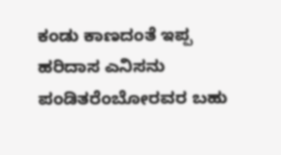ಕಂಡು ಕಾಣದಂತೆ ಇಪ್ಪ ಹರಿದಾಸ ಎನಿಸನು
ಪಂಡಿತರೆಂಬೋರವರ ಬಹು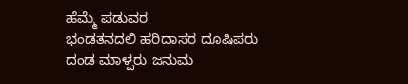ಹೆಮ್ಮೆ ಪಡುವರ
ಭಂಡತನದಲಿ ಹರಿದಾಸರ ದೂಷಿಪರು
ದಂಡ ಮಾಳ್ಪರು ಜನುಮ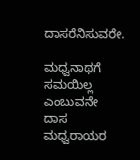ದಾಸರೆನಿಸುವರೇ.

ಮಧ್ವನಾಥಗೆ ಸಮಯಿಲ್ಲ ಎಂಬುವನೇ ದಾಸ
ಮಧ್ವರಾಯರ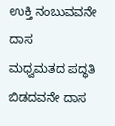ಉಕ್ತಿ ನಂಬುವವನೇ ದಾಸ
ಮಧ್ವಮತದ ಪದ್ಧತಿ ಬಿಡದವನೇ ದಾಸ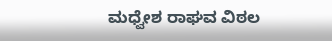ಮಧ್ವೇಶ ರಾಘವ ವಿಠಲ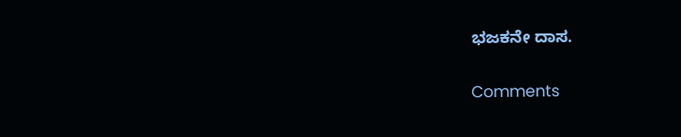ಭಜಕನೇ ದಾಸ.

Comments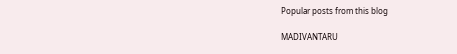Popular posts from this blog

MADIVANTARU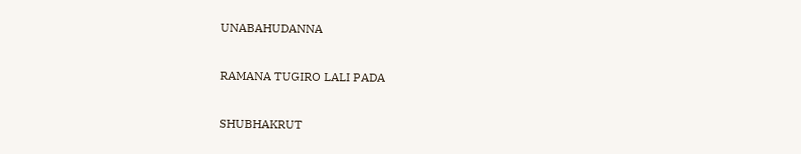UNABAHUDANNA

RAMANA TUGIRO LALI PADA

SHUBHAKRUT